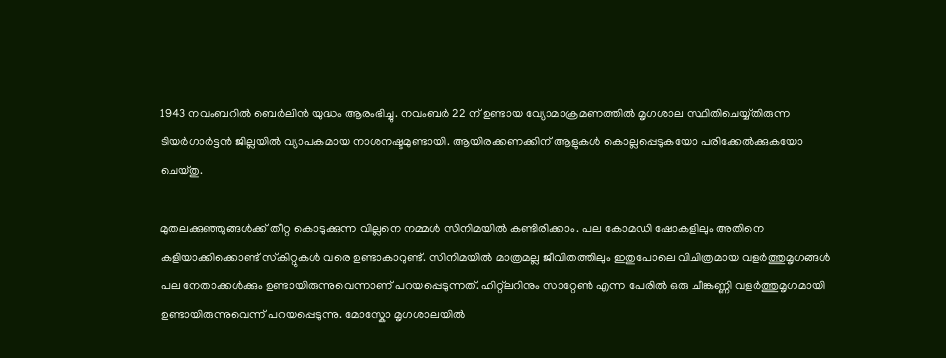1943 നവംബറിൽ ബെർലിൻ യുദ്ധം ആരംഭിച്ചു. നവംബർ 22 ന് ഉണ്ടായ വ്യോമാക്രമണത്തിൽ മൃഗശാല സ്ഥിതിചെയ്യ്തിരുന്ന ടിയർഗാർട്ടൻ ജില്ലയിൽ വ്യാപകമായ നാശനഷ്ടമുണ്ടായി. ആയിരക്കണക്കിന് ആളുകൾ കൊല്ലപ്പെടുകയോ പരിക്കേൽക്കുകയോ ചെയ്തു.

മുതലക്കുഞ്ഞുങ്ങൾക്ക് തീറ്റ കൊടുക്കുന്ന വില്ലനെ നമ്മൾ സിനിമയിൽ കണ്ടിരിക്കാം. പല കോമഡി ഷോകളിലും അതിനെ കളിയാക്കിക്കൊണ്ട് സ്‌കിറ്റുകൾ വരെ ഉണ്ടാകാറുണ്ട്. സിനിമയിൽ മാത്രമല്ല ജീവിതത്തിലും ഇതുപോലെ വിചിത്രമായ വളർത്തുമൃഗങ്ങൾ പല നേതാക്കൾക്കും ഉണ്ടായിരുന്നുവെന്നാണ് പറയപ്പെടുന്നത്. ഹിറ്റ്ലറിനും സാറ്റേൺ എന്ന പേരിൽ ഒരു ചീങ്കണ്ണി വളർത്തുമൃഗമായി ഉണ്ടായിരുന്നുവെന്ന് പറയപ്പെടുന്നു. മോസ്കോ മൃഗശാലയിൽ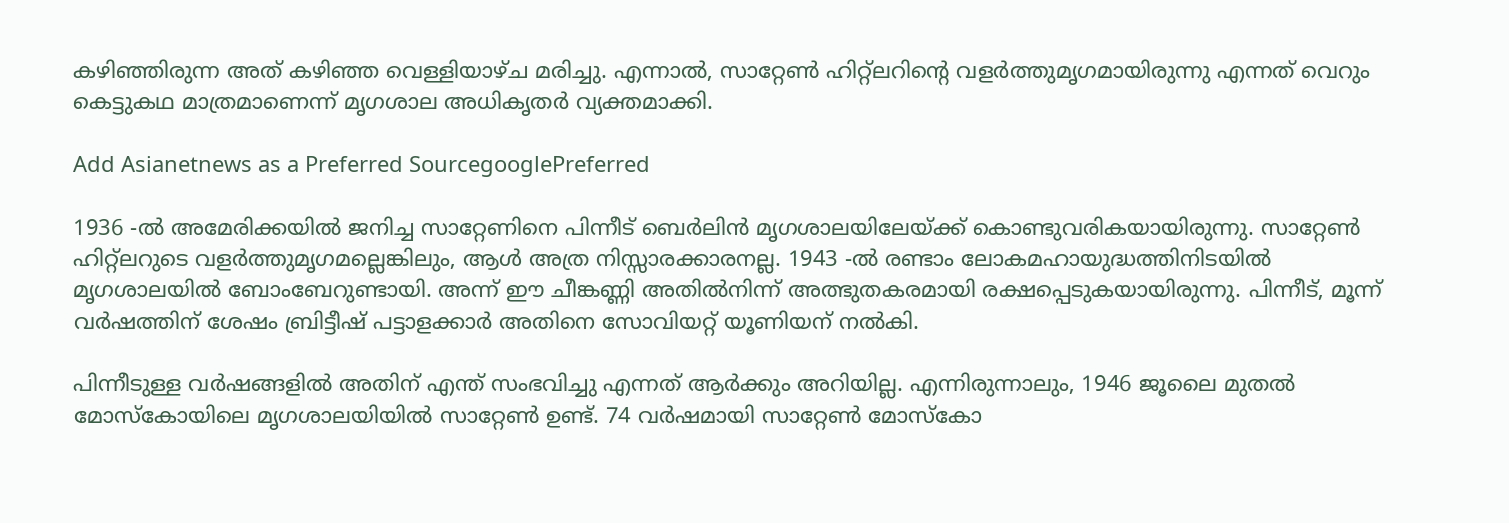കഴിഞ്ഞിരുന്ന അത് കഴിഞ്ഞ വെള്ളിയാഴ്ച മരിച്ചു. എന്നാൽ, സാറ്റേൺ ഹിറ്റ്ലറിന്റെ വളർത്തുമൃഗമായിരുന്നു എന്നത് വെറും കെട്ടുകഥ മാത്രമാണെന്ന് മൃഗശാല അധികൃതർ വ്യക്തമാക്കി.

Add Asianetnews as a Preferred SourcegooglePreferred

1936 -ൽ അമേരിക്കയിൽ ജനിച്ച സാറ്റേണിനെ പിന്നീട് ബെർലിൻ മൃഗശാലയിലേയ്ക്ക് കൊണ്ടുവരികയായിരുന്നു. സാറ്റേൺ ഹിറ്റ്ലറുടെ വളർത്തുമൃഗമല്ലെങ്കിലും, ആൾ അത്ര നിസ്സാരക്കാരനല്ല. 1943 -ൽ രണ്ടാം ലോകമഹായുദ്ധത്തിനിടയിൽ മൃഗശാലയിൽ ബോംബേറുണ്ടായി. അന്ന് ഈ ചീങ്കണ്ണി അതിൽനിന്ന് അത്ഭുതകരമായി രക്ഷപ്പെടുകയായിരുന്നു. പിന്നീട്, മൂന്ന് വർഷത്തിന് ശേഷം ബ്രിട്ടീഷ് പട്ടാളക്കാർ അതിനെ സോവിയറ്റ് യൂണിയന് നൽകി.

പിന്നീടുള്ള വർഷങ്ങളിൽ അതിന് എന്ത് സംഭവിച്ചു എന്നത് ആർക്കും അറിയില്ല. എന്നിരുന്നാലും, 1946 ജൂലൈ മുതൽ മോസ്കോയിലെ മൃഗശാലയിയിൽ സാറ്റേൺ ഉണ്ട്. 74 വർഷമായി സാറ്റേൺ മോസ്കോ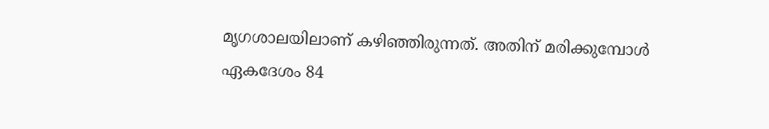മൃഗശാലയിലാണ് കഴിഞ്ഞിരുന്നത്. അതിന് മരിക്കുമ്പോൾ ഏകദേശം 84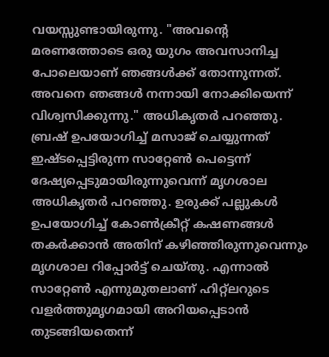വയസ്സുണ്ടായിരുന്നു. "അവന്റെ മരണത്തോടെ ഒരു യുഗം അവസാനിച്ച പോലെയാണ് ഞങ്ങൾക്ക് തോന്നുന്നത്. അവനെ ഞങ്ങൾ നന്നായി നോക്കിയെന്ന് വിശ്വസിക്കുന്നു." അധികൃതർ പറഞ്ഞു. ബ്രഷ് ഉപയോഗിച്ച് മസാജ് ചെയ്യുന്നത് ഇഷ്ടപ്പെട്ടിരുന്ന സാറ്റേൺ പെട്ടെന്ന് ദേഷ്യപ്പെടുമായിരുന്നുവെന്ന് മൃഗശാല അധികൃതർ പറഞ്ഞു. ഉരുക്ക് പല്ലുകൾ ഉപയോഗിച്ച് കോൺക്രീറ്റ് കഷണങ്ങൾ തകർക്കാൻ അതിന് കഴിഞ്ഞിരുന്നുവെന്നും മൃഗശാല റിപ്പോർട്ട് ചെയ്‍തു. എന്നാൽ സാറ്റേൺ എന്നുമുതലാണ് ഹിറ്റ്ലറുടെ വളർത്തുമൃഗമായി അറിയപ്പെടാൻ തുടങ്ങിയതെന്ന്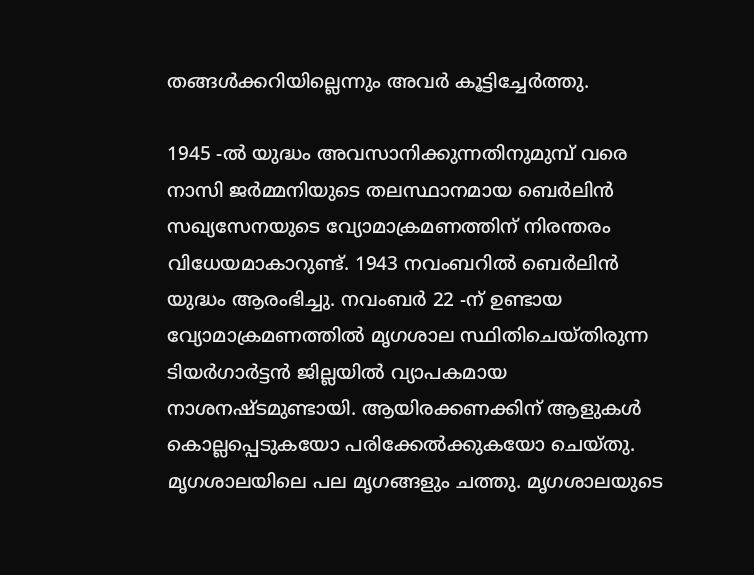തങ്ങൾക്കറിയില്ലെന്നും അവർ കൂട്ടിച്ചേർത്തു.

1945 -ൽ യുദ്ധം അവസാനിക്കുന്നതിനുമുമ്പ് വരെ നാസി ജർമ്മനിയുടെ തലസ്ഥാനമായ ബെർലിൻ സഖ്യസേനയുടെ വ്യോമാക്രമണത്തിന് നിരന്തരം വിധേയമാകാറുണ്ട്. 1943 നവംബറിൽ ബെർലിൻ യുദ്ധം ആരംഭിച്ചു. നവംബർ 22 -ന് ഉണ്ടായ വ്യോമാക്രമണത്തിൽ മൃഗശാല സ്ഥിതിചെയ്‍തിരുന്ന ടിയർഗാർട്ടൻ ജില്ലയിൽ വ്യാപകമായ നാശനഷ്‍ടമുണ്ടായി. ആയിരക്കണക്കിന് ആളുകൾ കൊല്ലപ്പെടുകയോ പരിക്കേൽക്കുകയോ ചെയ്‍തു. മൃഗശാലയിലെ പല മൃഗങ്ങളും ചത്തു. മൃഗശാലയുടെ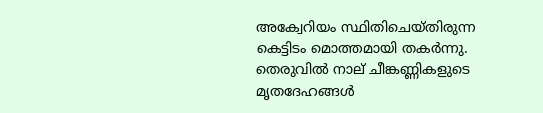അക്വേറിയം സ്ഥിതിചെയ്‍തിരുന്ന കെട്ടിടം മൊത്തമായി തകർന്നു. തെരുവിൽ നാല് ചീങ്കണ്ണികളുടെ മൃതദേഹങ്ങൾ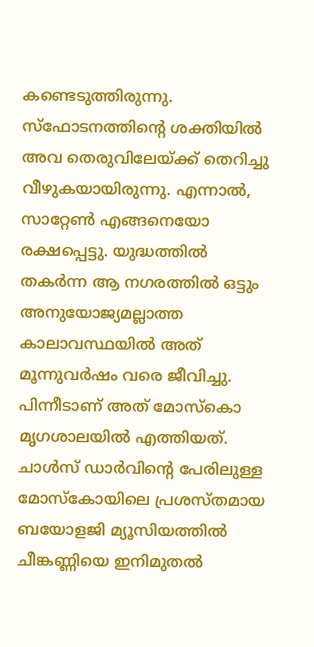കണ്ടെടുത്തിരുന്നു. സ്‌ഫോടനത്തിന്റെ ശക്തിയിൽ അവ തെരുവിലേയ്ക്ക് തെറിച്ചു വീഴുകയായിരുന്നു. എന്നാൽ, സാറ്റേൺ എങ്ങനെയോ രക്ഷപ്പെട്ടു. യുദ്ധത്തിൽ തകർന്ന ആ നഗരത്തിൽ ഒട്ടും അനുയോജ്യമല്ലാത്ത കാലാവസ്ഥയിൽ അത് മൂന്നുവർഷം വരെ ജീവിച്ചു. പിന്നീടാണ് അത് മോസ്കൊ മൃഗശാലയിൽ എത്തിയത്. ചാൾസ് ഡാർവിന്റെ പേരിലുള്ള മോസ്കോയിലെ പ്രശസ്‍തമായ ബയോളജി മ്യൂസിയത്തിൽ ചീങ്കണ്ണിയെ ഇനിമുതൽ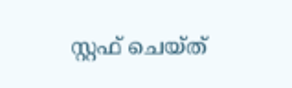സ്റ്റഫ് ചെയ്‍ത്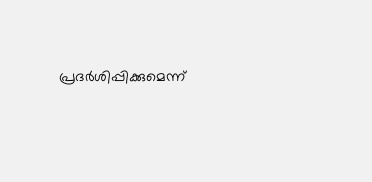പ്രദർശിപ്പിക്കുമെന്ന്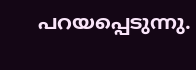പറയപ്പെടുന്നു.